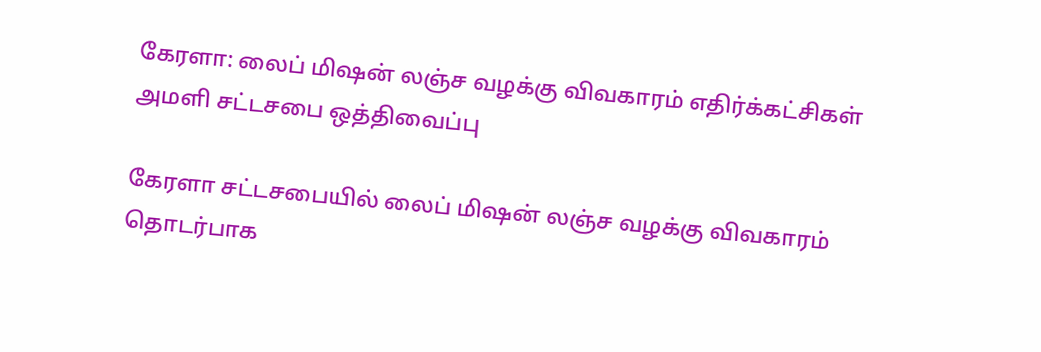கேரளா: லைப் மிஷன் லஞ்ச வழக்கு விவகாரம் எதிர்க்கட்சிகள் அமளி சட்டசபை ஒத்திவைப்பு

கேரளா சட்டசபையில் லைப் மிஷன் லஞ்ச வழக்கு விவகாரம் தொடர்பாக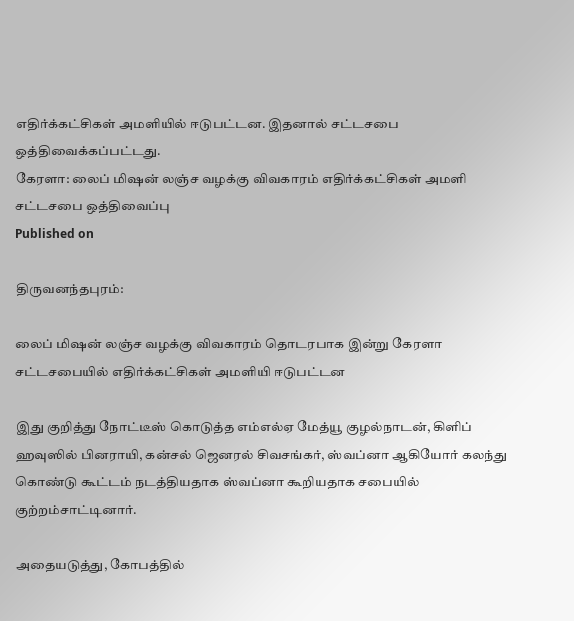எதிர்க்கட்சிகள் அமளியில் ஈடுபட்டன. இதனால் சட்டசபை ஒத்திவைக்கப்பட்டது.
கேரளா: லைப் மிஷன் லஞ்ச வழக்கு விவகாரம் எதிர்க்கட்சிகள் அமளி சட்டசபை ஒத்திவைப்பு
Published on

திருவனந்தபுரம்:

லைப் மிஷன் லஞ்ச வழக்கு விவகாரம் தொடரபாக இன்று கேரளா சட்டசபையில் எதிர்க்கட்சிகள் அமளியி ஈடுபட்டன

இது குறித்து நோட்டீஸ் கொடுத்த எம்எல்ஏ மேத்யூ குழல்நாடன், கிளிப் ஹவுஸில் பினராயி, கன்சல் ஜெனரல் சிவசங்கர், ஸ்வப்னா ஆகியோர் கலந்து கொண்டு கூட்டம் நடத்தியதாக ஸ்வப்னா கூறியதாக சபையில் குற்றம்சாட்டினார்.

அதையடுத்து, கோபத்தில்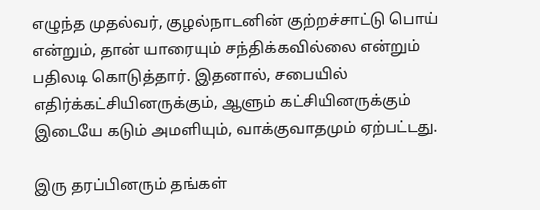எழுந்த முதல்வர், குழல்நாடனின் குற்றச்சாட்டு பொய் என்றும், தான் யாரையும் சந்திக்கவில்லை என்றும் பதிலடி கொடுத்தார். இதனால், சபையில் எதிர்க்கட்சியினருக்கும், ஆளும் கட்சியினருக்கும் இடையே கடும் அமளியும், வாக்குவாதமும் ஏற்பட்டது.

இரு தரப்பினரும் தங்கள்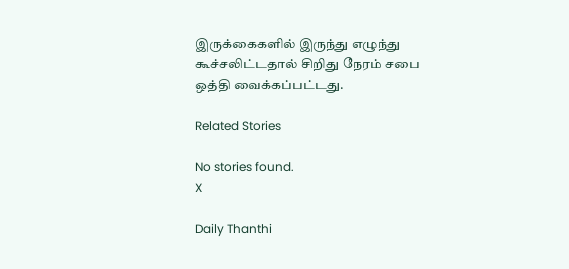இருக்கைகளில் இருந்து எழுந்து கூச்சலிட்டதால் சிறிது நேரம் சபை ஒத்தி வைக்கப்பட்டது.

Related Stories

No stories found.
X

Daily Thanthi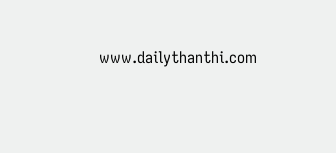www.dailythanthi.com